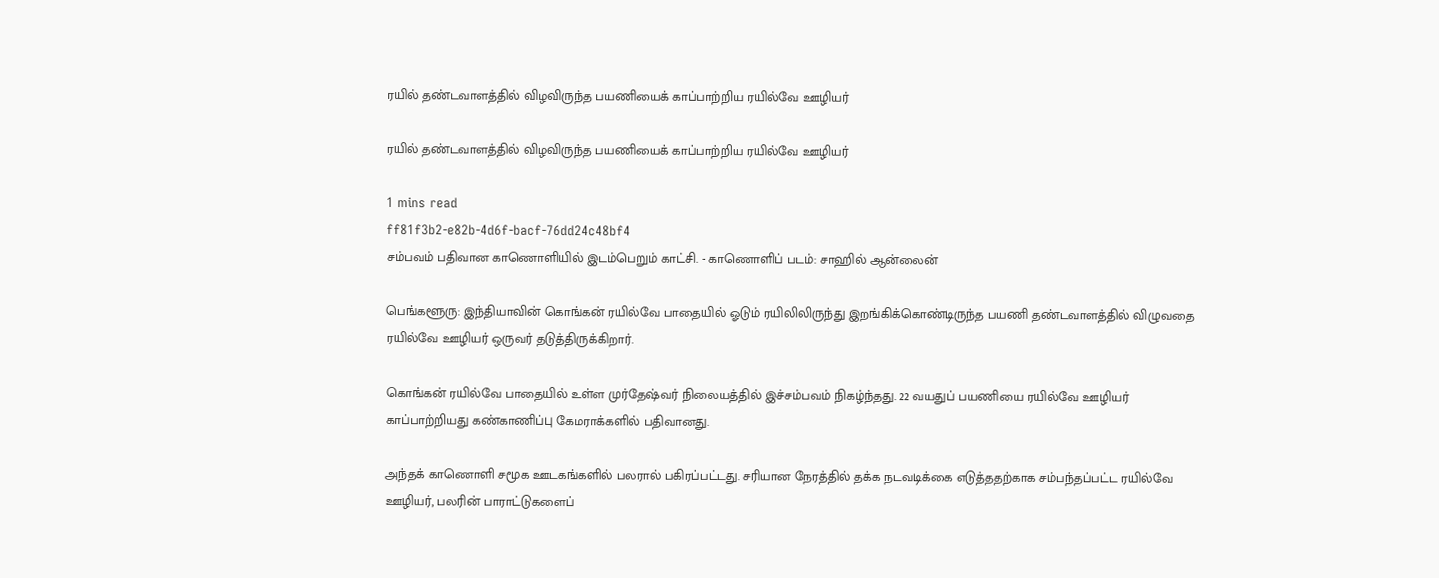ரயில் தண்டவாளத்தில் விழவிருந்த பயணியைக் காப்பாற்றிய ரயில்வே ஊழியர்

ரயில் தண்டவாளத்தில் விழவிருந்த பயணியைக் காப்பாற்றிய ரயில்வே ஊழியர்

1 mins read
ff81f3b2-e82b-4d6f-bacf-76dd24c48bf4
சம்பவம் பதிவான காணொளியில் இடம்பெறும் காட்சி. - காணொளிப் படம்: சாஹில் ஆன்லைன்

பெங்களூரு: இந்தியாவின் கொங்கன் ரயில்வே பாதையில் ஓடும் ரயிலிலிருந்து இறங்கிக்கொண்டிருந்த பயணி தண்டவாளத்தில் விழுவதை ரயில்வே ஊழியர் ஒருவர் தடுத்திருக்கிறார்.

கொங்கன் ரயில்வே பாதையில் உள்ள முர்தே‌ஷ்வர் நிலையத்தில் இச்சம்பவம் நிகழ்ந்தது. 22 வயதுப் பயணியை ரயில்வே ஊழியர் காப்பாற்றியது கண்காணிப்பு கேமராக்களில் பதிவானது.

அந்தக் காணொளி சமூக ஊடகங்களில் பலரால் பகிரப்பட்டது. சரியான நேரத்தில் தக்க நடவடிக்கை எடுத்ததற்காக சம்பந்தப்பட்ட ரயில்வே ஊழியர், பலரின் பாராட்டுகளைப்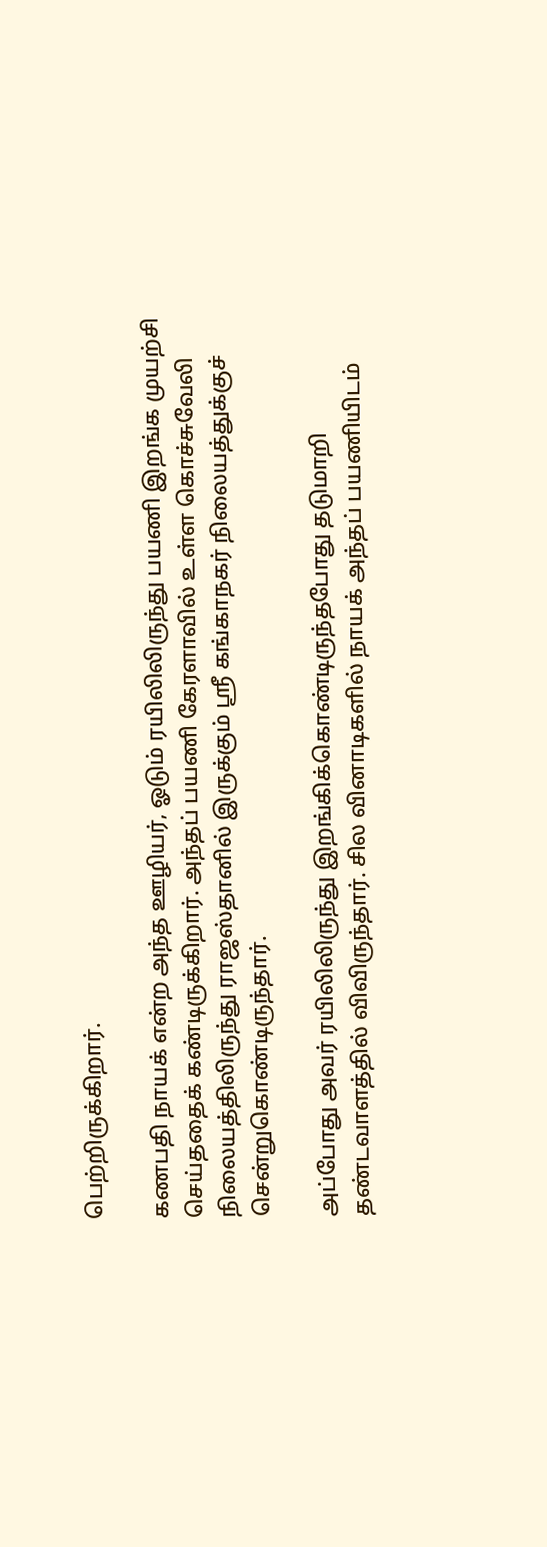பெற்றிருக்கிறார்.

கணபதி நாயக் என்ற அந்த ஊழியர், ஓடும் ரயிலிலிருந்து பயணி இறங்க முயற்சி செய்ததைக் கண்டிருக்கிறார். அந்தப் பயணி கேரளாவில் உள்ள கொச்சுவேலி நிலையத்திலிருந்து ராஜஸ்தானில் இருக்கும் ஸ்ரீ கங்காநகர் நிலையத்துக்குச் சென்றுகொண்டிருந்தார்.

அப்போது அவர் ரயிலிலிருந்து இறங்கிக்கொண்டிருந்தபோது தடுமாறி தண்டவாளத்தில் விவிருந்தார். சில வினாடிகளில் நாயக் அந்தப் பயணியிடம்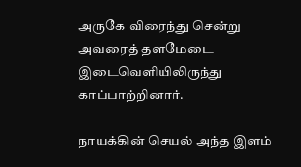அருகே விரைந்து சென்று அவரைத் தளமேடை இடைவெளியிலிருந்து காப்பாற்றினார்.

நாயக்கின் செயல் அந்த இளம்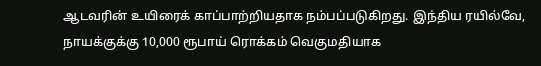ஆடவரின் உயிரைக் காப்பாற்றியதாக நம்பப்படுகிறது. இந்திய ரயில்வே, நாயக்குக்கு 10,000 ரூபாய் ரொக்கம் வெகுமதியாக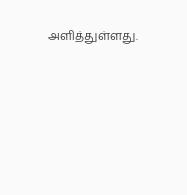அளித்துள்ளது.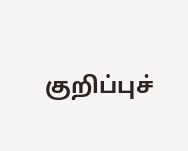குறிப்புச்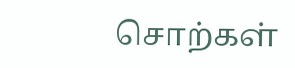சொற்கள்